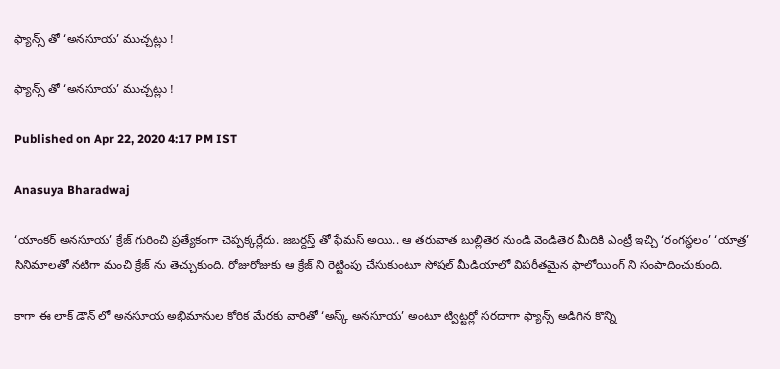ఫ్యాన్స్ తో ‘అనసూయ’ ముచ్చట్లు !

ఫ్యాన్స్ తో ‘అనసూయ’ ముచ్చట్లు !

Published on Apr 22, 2020 4:17 PM IST

Anasuya Bharadwaj

‘యాంకర్ అనసూయ’ క్రేజ్ గురించి ప్రత్యేకంగా చెప్పక్కర్లేదు. జబర్దస్త్ తో ఫేమస్ అయి.. ఆ తరువాత బుల్లితెర నుండి వెండితెర మీదికి ఎంట్రీ ఇచ్చి ‘రంగస్థలం’ ‘యాత్ర’ సినిమాలతో నటిగా మంచి క్రేజ్ ను తెచ్చుకుంది. రోజురోజుకు ఆ క్రేజ్ ని రెట్టింపు చేసుకుంటూ సోషల్ మీడియాలో విపరీతమైన ఫాలోయింగ్ ని సంపాదించుకుంది.

కాగా ఈ లాక్ డౌన్ లో అనసూయ అభిమానుల కోరిక మేరకు వారితో ‘అస్క్ అనసూయ’ అంటూ ట్విట్టర్లో సరదాగా ఫ్యాన్స్ అడిగిన కొన్ని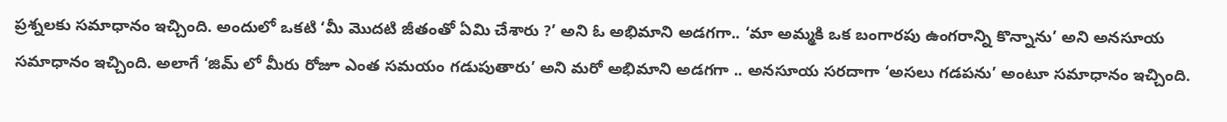ప్రశ్నలకు సమాధానం ఇచ్చింది. అందులో ఒకటి ‘మీ మొదటి జీతంతో ఏమి చేశారు ?’ అని ఓ అభిమాని అడగగా.. ‘మా అమ్మకి ఒక బంగారపు ఉంగరాన్ని కొన్నాను’ అని అనసూయ సమాధానం ఇచ్చింది. అలాగే ‘జిమ్ లో మీరు రోజూ ఎంత సమయం గడుపుతారు’ అని మరో అభిమాని అడగగా .. అనసూయ సరదాగా ‘అసలు గడపను’ అంటూ సమాధానం ఇచ్చింది.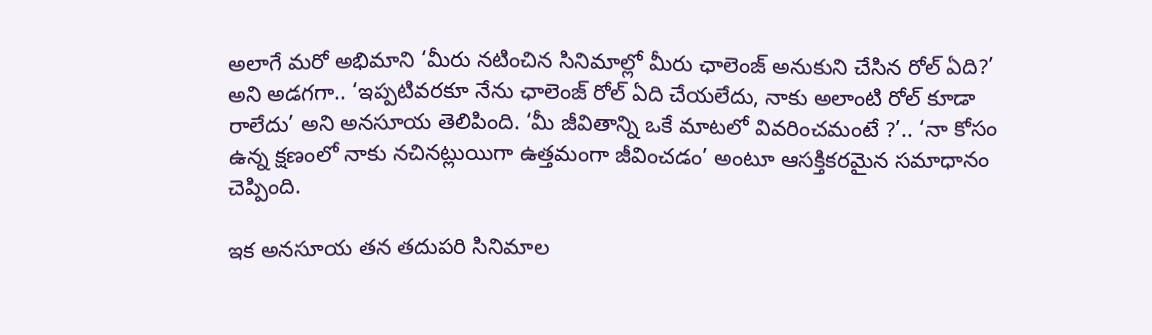అలాగే మరో అభిమాని ‘మీరు నటించిన సినిమాల్లో మీరు ఛాలెంజ్ అనుకుని చేసిన రోల్ ఏది?’ అని అడగగా.. ‘ఇప్పటివరకూ నేను ఛాలెంజ్ రోల్ ఏది చేయలేదు, నాకు అలాంటి రోల్ కూడా రాలేదు’ అని అనసూయ తెలిపింది. ‘మీ జీవితాన్ని ఒకే మాటలో వివరించమంటే ?’.. ‘నా కోసం ఉన్న క్షణంలో నాకు నచినట్లుయిగా ఉత్తమంగా జీవించడం’ అంటూ ఆసక్తికరమైన సమాధానం చెప్పింది.

ఇక అనసూయ తన తదుపరి సినిమాల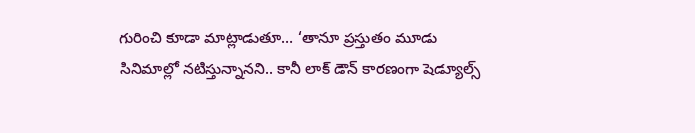గురించి కూడా మాట్లాడుతూ… ‘తానూ ప్రస్తుతం మూడు సినిమాల్లో నటిస్తున్నానని.. కానీ లాక్ డౌన్ కారణంగా షెడ్యూల్స్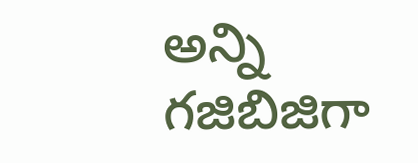అన్ని గజిబిజిగా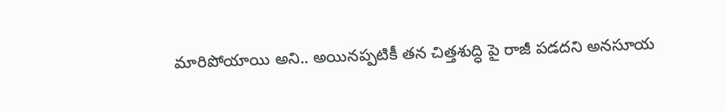మారిపోయాయి అని.. అయినప్పటికీ తన చిత్తశుద్ధి పై రాజీ పడదని అనసూయ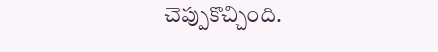చెప్పుకొచ్చింది.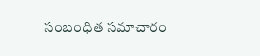సంబంధిత సమాచారం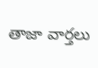తాజా వార్తలు